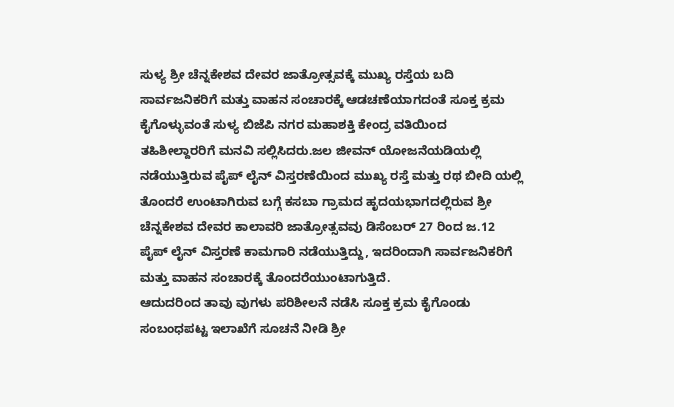ಸುಳ್ಯ ಶ್ರೀ ಚೆನ್ನಕೇಶವ ದೇವರ ಜಾತ್ರೋತ್ಸವಕ್ಕೆ ಮುಖ್ಯ ರಸ್ತೆಯ ಬದಿ ಸಾರ್ವಜನಿಕರಿಗೆ ಮತ್ತು ವಾಹನ ಸಂಚಾರಕ್ಕೆ ಆಡಚಣೆಯಾಗದಂತೆ ಸೂಕ್ತ ಕ್ರಮ ಕೈಗೊಳ್ಳುವಂತೆ ಸುಳ್ಯ ಬಿಜೆಪಿ ನಗರ ಮಹಾಶಕ್ತಿ ಕೇಂದ್ರ ವತಿಯಿಂದ ತಹಿಶೀಲ್ದಾರರಿಗೆ ಮನವಿ ಸಲ್ಲಿಸಿದರು.ಜಲ ಜೀವನ್ ಯೋಜನೆಯಡಿಯಲ್ಲಿ ನಡೆಯುತ್ತಿರುವ ಪೈಪ್ ಲೈನ್ ವಿಸ್ತರಣೆಯಿಂದ ಮುಖ್ಯ ರಸ್ತೆ ಮತ್ತು ರಥ ಬೀದಿ ಯಲ್ಲಿ ತೊಂದರೆ ಉಂಟಾಗಿರುವ ಬಗ್ಗೆ ಕಸಬಾ ಗ್ರಾಮದ ಹೃದಯಭಾಗದಲ್ಲಿರುವ ಶ್ರೀ ಚೆನ್ನಕೇಶವ ದೇವರ ಕಾಲಾವರಿ ಜಾತ್ರೋತ್ಸವವು ಡಿಸೆಂಬರ್ 27 ರಿಂದ ಜ.12 ಪೈಪ್ ಲೈನ್ ವಿಸ್ತರಣೆ ಕಾಮಗಾರಿ ನಡೆಯುತ್ತಿದ್ದು, ಇದರಿಂದಾಗಿ ಸಾರ್ವಜನಿಕರಿಗೆ ಮತ್ತು ವಾಹನ ಸಂಚಾರಕ್ಕೆ ತೊಂದರೆಯುಂಟಾಗುತ್ತಿದೆ.
ಆದುದರಿಂದ ತಾವು ವುಗಳು ಪರಿಶೀಲನೆ ನಡೆಸಿ ಸೂಕ್ತ ಕ್ರಮ ಕೈಗೊಂಡು ಸಂಬಂಧಪಟ್ಟ ಇಲಾಖೆಗೆ ಸೂಚನೆ ನೀಡಿ ಶ್ರೀ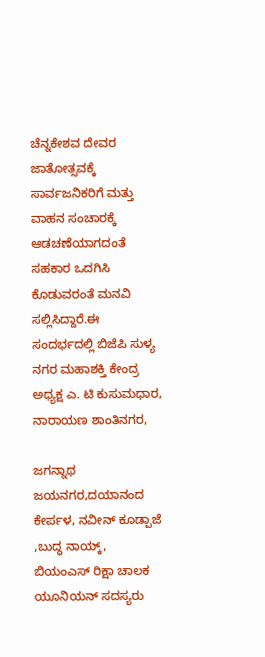ಚೆನ್ನಕೇಶವ ದೇವರ ಜಾತೋತ್ಸವಕ್ಕೆ ಸಾರ್ವಜನಿಕರಿಗೆ ಮತ್ತು ವಾಹನ ಸಂಚಾರಕ್ಕೆ ಆಡಚಣೆಯಾಗದಂತೆ ಸಹಕಾರ ಒದಗಿಸಿ ಕೊಡುವರಂತೆ ಮನವಿ ಸಲ್ಲಿಸಿದ್ದಾರೆ.ಈ ಸಂದರ್ಭದಲ್ಲಿ ಬಿಜೆಪಿ ಸುಳ್ಯ ನಗರ ಮಹಾಶಕ್ತಿ ಕೇಂದ್ರ ಅಧ್ಯಕ್ಷ ಎ. ಟಿ ಕುಸುಮಧಾರ, ನಾರಾಯಣ ಶಾಂತಿನಗರ,

ಜಗನ್ನಾಥ ಜಯನಗರ,ದಯಾನಂದ ಕೇರ್ಪಳ, ನವೀನ್ ಕೂಡ್ಪಾಜೆ ,ಬುದ್ಧ ನಾಯ್ಕ್, ಬಿಯಂಎಸ್ ರಿಕ್ಷಾ ಚಾಲಕ ಯೂನಿಯನ್ ಸದಸ್ಯರು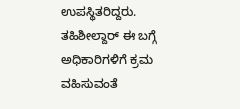ಉಪಸ್ಥಿತರಿದ್ದರು. ತಹಿಶೀಲ್ದಾರ್ ಈ ಬಗ್ಗೆ ಅಧಿಕಾರಿಗಳಿಗೆ ಕ್ರಮ ವಹಿಸುವಂತೆ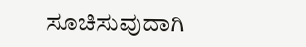ಸೂಚಿಸುವುದಾಗಿ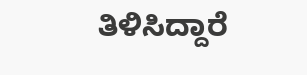ತಿಳಿಸಿದ್ದಾರೆ